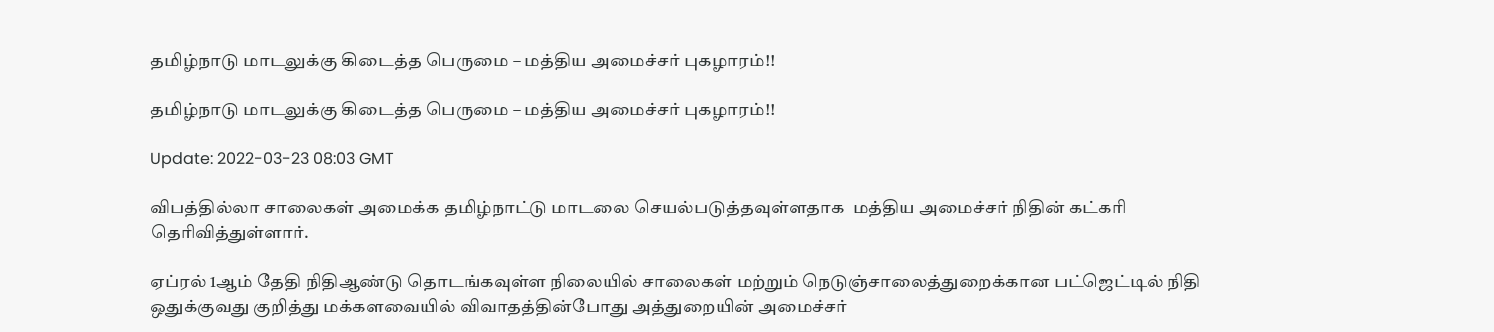தமிழ்நாடு மாடலுக்கு கிடைத்த பெருமை – மத்திய அமைச்சர் புகழாரம்!!

தமிழ்நாடு மாடலுக்கு கிடைத்த பெருமை – மத்திய அமைச்சர் புகழாரம்!!

Update: 2022-03-23 08:03 GMT

விபத்தில்லா சாலைகள் அமைக்க தமிழ்நாட்டு மாடலை செயல்படுத்தவுள்ளதாக  மத்திய அமைச்சர் நிதின் கட்கரி தெரிவித்துள்ளார்.

ஏப்ரல் 1ஆம் தேதி நிதிஆண்டு தொடங்கவுள்ள நிலையில் சாலைகள் மற்றும் நெடுஞ்சாலைத்துறைக்கான பட்ஜெட்டில் நிதி ஒதுக்குவது குறித்து மக்களவையில் விவாதத்தின்போது அத்துறையின் அமைச்சர்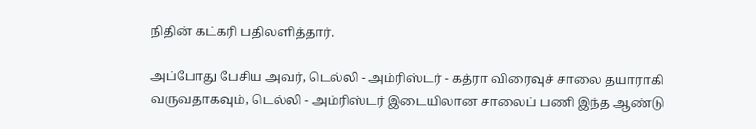நிதின் கட்கரி பதிலளித்தார்.

அப்போது பேசிய அவர், டெல்லி - அம்ரிஸ்டர் - கத்ரா விரைவுச் சாலை தயாராகி வருவதாகவும், டெல்லி - அம்ரிஸ்டர் இடையிலான சாலைப் பணி இந்த ஆண்டு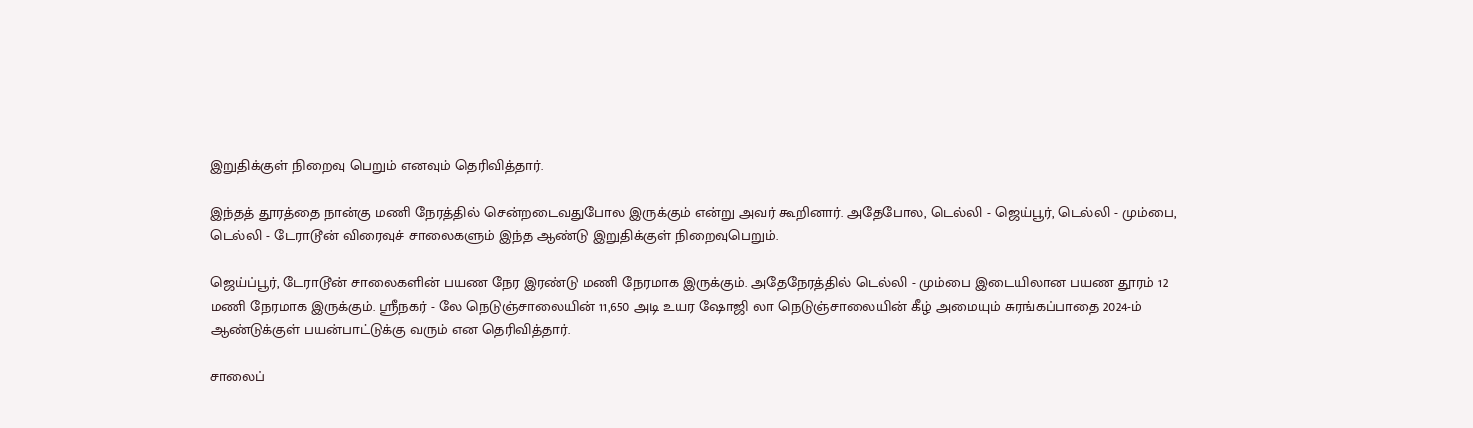இறுதிக்குள் நிறைவு பெறும் எனவும் தெரிவித்தார்.

இந்தத் தூரத்தை நான்கு மணி நேரத்தில் சென்றடைவதுபோல இருக்கும் என்று அவர் கூறினார். அதேபோல, டெல்லி - ஜெய்பூர், டெல்லி - மும்பை, டெல்லி - டேராடூன் விரைவுச் சாலைகளும் இந்த ஆண்டு இறுதிக்குள் நிறைவுபெறும்.

ஜெய்ப்பூர், டேராடூன் சாலைகளின் பயண நேர இரண்டு மணி நேரமாக இருக்கும். அதேநேரத்தில் டெல்லி - மும்பை இடையிலான பயண தூரம் 12 மணி நேரமாக இருக்கும். ஸ்ரீநகர் - லே நெடுஞ்சாலையின் 11,650 அடி உயர ஷோஜி லா நெடுஞ்சாலையின் கீழ் அமையும் சுரங்கப்பாதை 2024-ம் ஆண்டுக்குள் பயன்பாட்டுக்கு வரும் என தெரிவித்தார்.

சாலைப்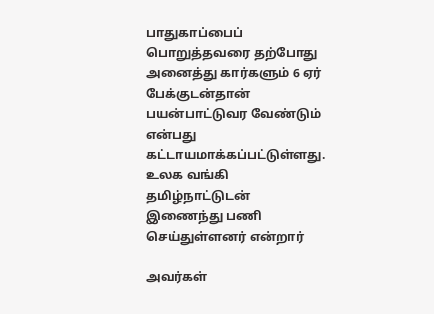பாதுகாப்பைப் பொறுத்தவரை தற்போது அனைத்து கார்களும் 6 ஏர் பேக்குடன்தான் பயன்பாட்டுவர வேண்டும் என்பது கட்டாயமாக்கப்பட்டுள்ளது. உலக வங்கி தமிழ்நாட்டுடன் இணைந்து பணி செய்துள்ளனர் என்றார்

அவர்கள்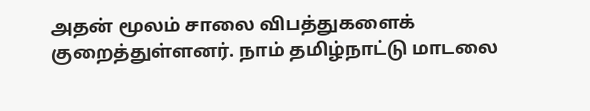அதன் மூலம் சாலை விபத்துகளைக் குறைத்துள்ளனர். நாம் தமிழ்நாட்டு மாடலை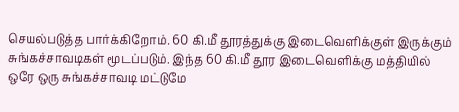செயல்படுத்த பார்க்கிறோம். 60 கி.மீ தூரத்துக்கு இடைவெளிக்குள் இருக்கும் சுங்கச்சாவடிகள் மூடப்படும். இந்த 60 கி.மீ தூர இடைவெளிக்கு மத்தியில் ஒரே ஒரு சுங்கச்சாவடி மட்டுமே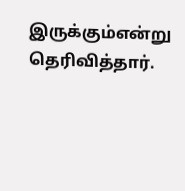இருக்கும்என்று தெரிவித்தார்.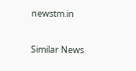newstm.in

Similar News